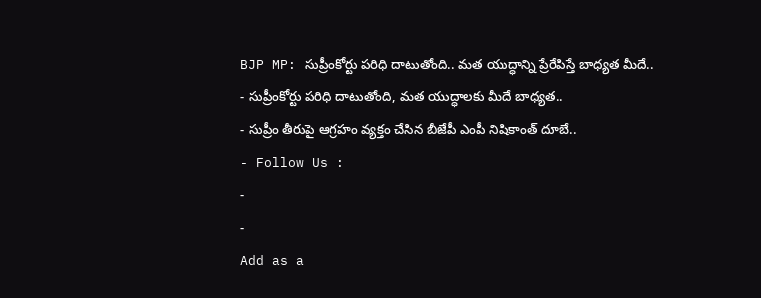BJP MP: సుప్రీంకోర్టు పరిధి దాటుతోంది.. మత యుద్ధాన్ని ప్రేరేపిస్తే బాధ్యత మీదే..
- సుప్రీంకోర్టు పరిధి దాటుతోంది, మత యుద్ధాలకు మీదే బాధ్యత..
- సుప్రీం తీరుపై ఆగ్రహం వ్యక్తం చేసిన బీజేపీ ఎంపీ నిషికాంత్ దూబే..
- Follow Us :
-
-
Add as a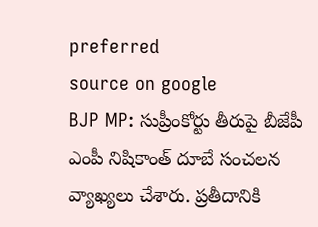preferred
source on google
BJP MP: సుప్రీంకోర్టు తీరుపై బీజేపీ ఎంపీ నిషికాంత్ దూబే సంచలన వ్యాఖ్యలు చేశారు. ప్రతీదానికి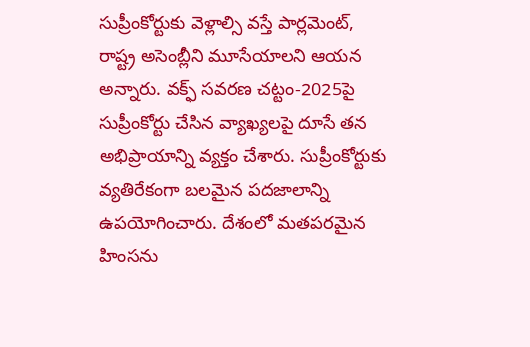సుప్రీంకోర్టుకు వెళ్లాల్సి వస్తే పార్లమెంట్, రాష్ట్ర అసెంబ్లీని మూసేయాలని ఆయన అన్నారు. వక్ఫ్ సవరణ చట్టం-2025పై సుప్రీంకోర్టు చేసిన వ్యాఖ్యలపై దూసే తన అభిప్రాయాన్ని వ్యక్తం చేశారు. సుప్రీంకోర్టుకు వ్యతిరేకంగా బలమైన పదజాలాన్ని ఉపయోగించారు. దేశంలో మతపరమైన హింసను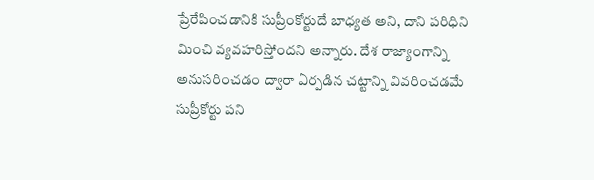ప్రేరేపించడానికి సుప్రీంకోర్టుదే బాధ్యత అని, దాని పరిధిని మించి వ్యవహరిస్తోందని అన్నారు. దేశ రాజ్యాంగాన్ని అనుసరించడం ద్వారా ఏర్పడిన చట్టాన్ని వివరించడమే సుప్రీకోర్టు పని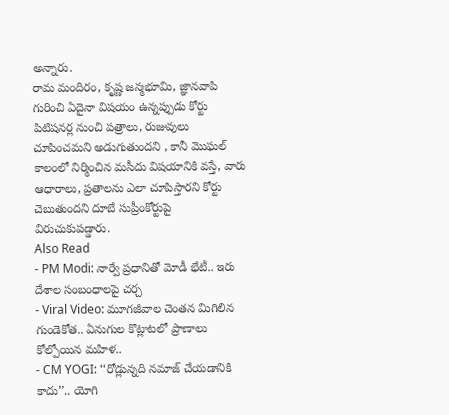అన్నారు.
రామ మందిరం, కృష్ణ జన్మభూమి, జ్ఞానవాపి గురించి ఏదైనా విషయం ఉన్నప్పుడు కోర్టు పిటిషనర్ల నుంచి పత్రాలు, రుజువులు చూపించమని అడుగుతుందని , కానీ మొఘల్ కాలంలో నిర్మించిన మసీదు విషయానికి వస్తే, వారు ఆధారాలు, ప్రతాలను ఎలా చూపిస్తారని కోర్టు చెబుతుందని దూబే సుప్రీంకోర్టుపై విరుచుకుపడ్డారు.
Also Read
- PM Modi: నార్వే ప్రధానితో మోడీ భేటీ.. ఇరు దేశాల సంబంధాలపై చర్చ
- Viral Video: మూగజీవాల చెంతన మిగిలిన గుండెకోత.. ఏనుగుల కొట్లాటలో ప్రాణాలు కోల్పోయిన మహిళ..
- CM YOGI: ‘‘రోడ్లున్నది నమాజ్ చేయడానికి కాదు’’.. యోగి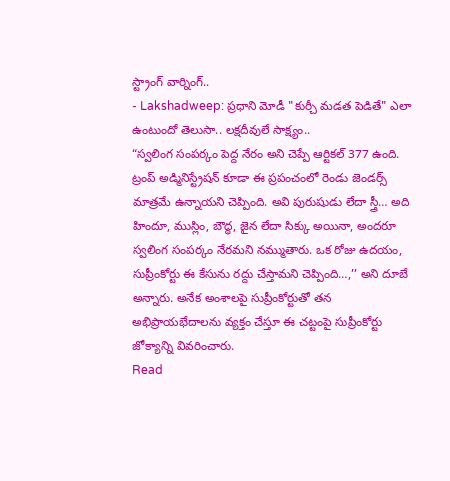స్ట్రాంగ్ వార్నింగ్..
- Lakshadweep: ప్రధాని మోడీ "కుర్చీ మడత పెడితే" ఎలా ఉంటుందో తెలుసా.. లక్షదీవులే సాక్ష్యం..
“స్వలింగ సంపర్కం పెద్ద నేరం అని చెప్పే ఆర్టికల్ 377 ఉంది. ట్రంప్ అడ్మినిస్ట్రేషన్ కూడా ఈ ప్రపంచంలో రెండు జెండర్స్ మాత్రమే ఉన్నాయని చెప్పింది. అవి పురుషుడు లేదా స్త్రీ… అది హిందూ, ముస్లిం, బౌద్ధ, జైన లేదా సిక్కు అయినా, అందరూ స్వలింగ సంపర్కం నేరమని నమ్ముతారు. ఒక రోజు ఉదయం, సుప్రీంకోర్టు ఈ కేసును రద్దు చేస్తామని చెప్పింది…,’’ అని దూబే అన్నారు. అనేక అంశాలపై సుప్రీంకోర్టుతో తన అభిప్రాయభేదాలను వ్యక్తం చేస్తూ ఈ చట్టంపై సుప్రీంకోర్టు జోక్యాన్ని వివరించారు.
Read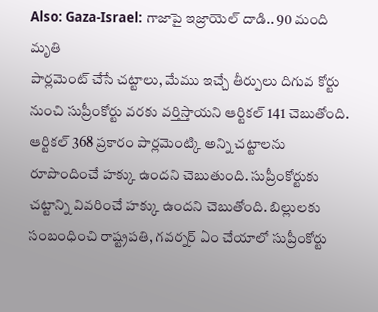Also: Gaza-Israel: గాజాపై ఇజ్రాయెల్ దాడి.. 90 మంది మృతి
పార్లమెంట్ చేసే చట్టాలు, మేము ఇచ్చే తీర్పులు దిగువ కోర్టు నుంచి సుప్రీంకోర్టు వరకు వర్తిస్తాయని ఆర్టికల్ 141 చెబుతోంది. ఆర్టికల్ 368 ప్రకారం పార్లమెంట్కి అన్ని చట్టాలను రూపొందించే హక్కు ఉందని చెబుతుంది. సుప్రీంకోర్టుకు చట్టాన్ని వివరించే హక్కు ఉందని చెబుతోంది. బిల్లులకు సంబంధించి రాష్ట్రపతి, గవర్నర్ ఏం చేయాలో సుప్రీంకోర్టు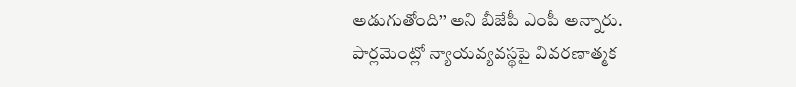అడుగుతోంది’’ అని బీజేపీ ఎంపీ అన్నారు.
పార్లమెంట్లో న్యాయవ్యవస్థపై వివరణాత్మక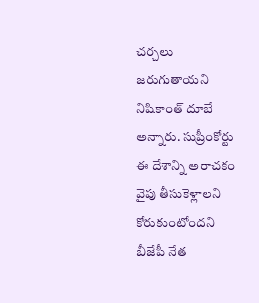చర్చలు జరుగుతాయని నిషికాంత్ దూబే అన్నారు. సుప్రీంకోర్టు ఈ దేశాన్ని అరాచకం వైపు తీసుకెళ్లాలని కోరుకుంటోందని బీజేపీ నేత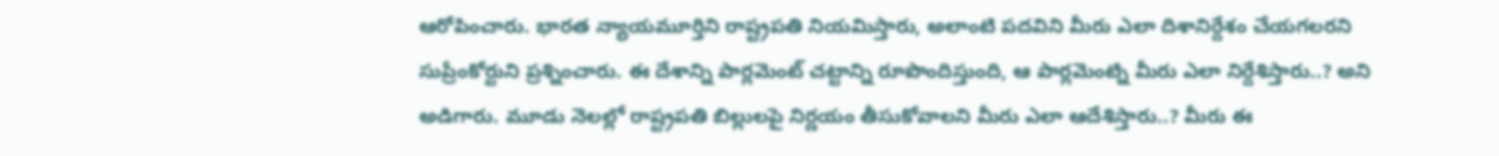ఆరోపించారు. భారత న్యాయమూర్తిని రాష్ట్రపతి నియమిస్తారు, అలాంటి పదవిని మీరు ఎలా దిశానిర్దేశం చేయగలరని సుప్రీంకోర్టుని ప్రశ్నించారు. ఈ దేశాన్ని పార్లమెంట్ చట్టాన్ని రూపొందిస్తుంది, ఆ పార్లమెంట్ని మీరు ఎలా నిర్దేశిస్తారు..? అని అడిగారు. మూడు నెలల్లో రాష్ట్రపతి బిల్లులపై నిర్ణయం తీసుకోవాలని మీరు ఎలా ఆదేశిస్తారు..? మీరు ఈ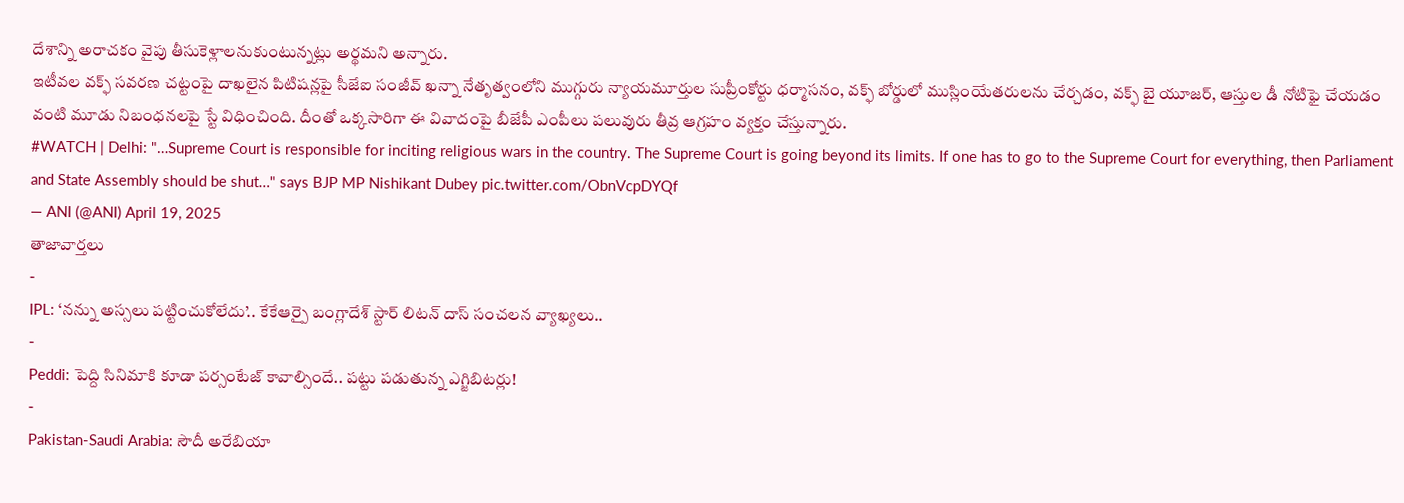దేశాన్ని అరాచకం వైపు తీసుకెళ్లాలనుకుంటున్నట్లు అర్థమని అన్నారు.
ఇటీవల వక్ఫ్ సవరణ చట్టంపై దాఖలైన పిటిషన్లపై సీజేఐ సంజీవ్ ఖన్నా నేతృత్వంలోని ముగ్గురు న్యాయమూర్తుల సుప్రీంకోర్టు ధర్మాసనం, వక్ఫ్ బోర్డులో ముస్లింయేతరులను చేర్చడం, వక్ఫ్ బై యూజర్, ఆస్తుల డీ నోటిఫై చేయడం వంటి మూడు నిబంధనలపై స్టే విధించింది. దీంతో ఒక్కసారిగా ఈ వివాదంపై బీజేపీ ఎంపీలు పలువురు తీవ్ర ఆగ్రహం వ్యక్తం చేస్తున్నారు.
#WATCH | Delhi: "…Supreme Court is responsible for inciting religious wars in the country. The Supreme Court is going beyond its limits. If one has to go to the Supreme Court for everything, then Parliament and State Assembly should be shut…" says BJP MP Nishikant Dubey pic.twitter.com/ObnVcpDYQf
— ANI (@ANI) April 19, 2025
తాజావార్తలు
-
IPL: ‘నన్ను అస్సలు పట్టించుకోలేదు’.. కేకేఆర్పై బంగ్లాదేశ్ స్టార్ లిటన్ దాస్ సంచలన వ్యాఖ్యలు..
-
Peddi: పెద్ది సినిమాకి కూడా పర్సంటేజ్ కావాల్సిందే.. పట్టు పడుతున్న ఎగ్జిబిటర్లు!
-
Pakistan-Saudi Arabia: సౌదీ అరేబియా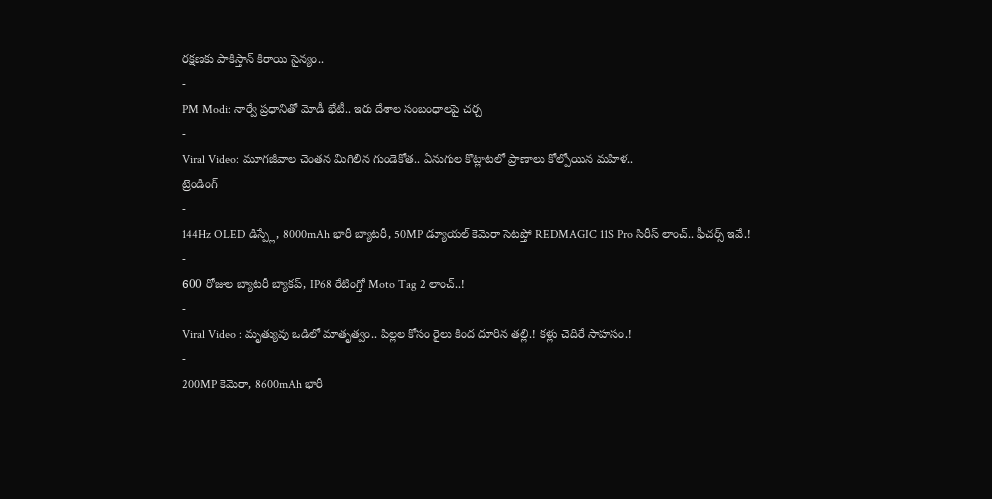రక్షణకు పాకిస్తాన్ కిరాయి సైన్యం..
-
PM Modi: నార్వే ప్రధానితో మోడీ భేటీ.. ఇరు దేశాల సంబంధాలపై చర్చ
-
Viral Video: మూగజీవాల చెంతన మిగిలిన గుండెకోత.. ఏనుగుల కొట్లాటలో ప్రాణాలు కోల్పోయిన మహిళ..
ట్రెండింగ్
-
144Hz OLED డిస్ప్లే, 8000mAh భారీ బ్యాటరీ, 50MP డ్యూయల్ కెమెరా సెటప్తో REDMAGIC 11S Pro సిరీస్ లాంచ్.. ఫీచర్స్ ఇవే.!
-
600 రోజుల బ్యాటరీ బ్యాకప్, IP68 రేటింగ్తో Moto Tag 2 లాంచ్..!
-
Viral Video : మృత్యువు ఒడిలో మాతృత్వం.. పిల్లల కోసం రైలు కింద దూరిన తల్లి.! కళ్లు చెదిరే సాహసం.!
-
200MP కెమెరా, 8600mAh భారీ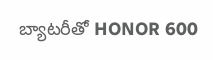బ్యాటరీతో HONOR 600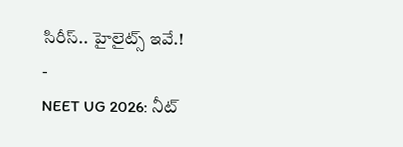సిరీస్.. హైలైట్స్ ఇవే.!
-
NEET UG 2026: నీట్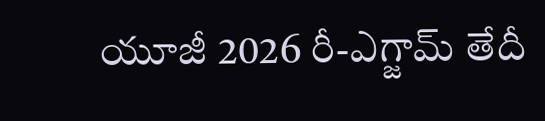యూజీ 2026 రీ-ఎగ్జామ్ తేదీ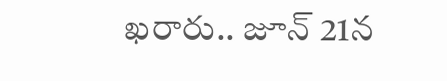ఖరారు.. జూన్ 21న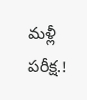మళ్లీ పరీక్ష.!